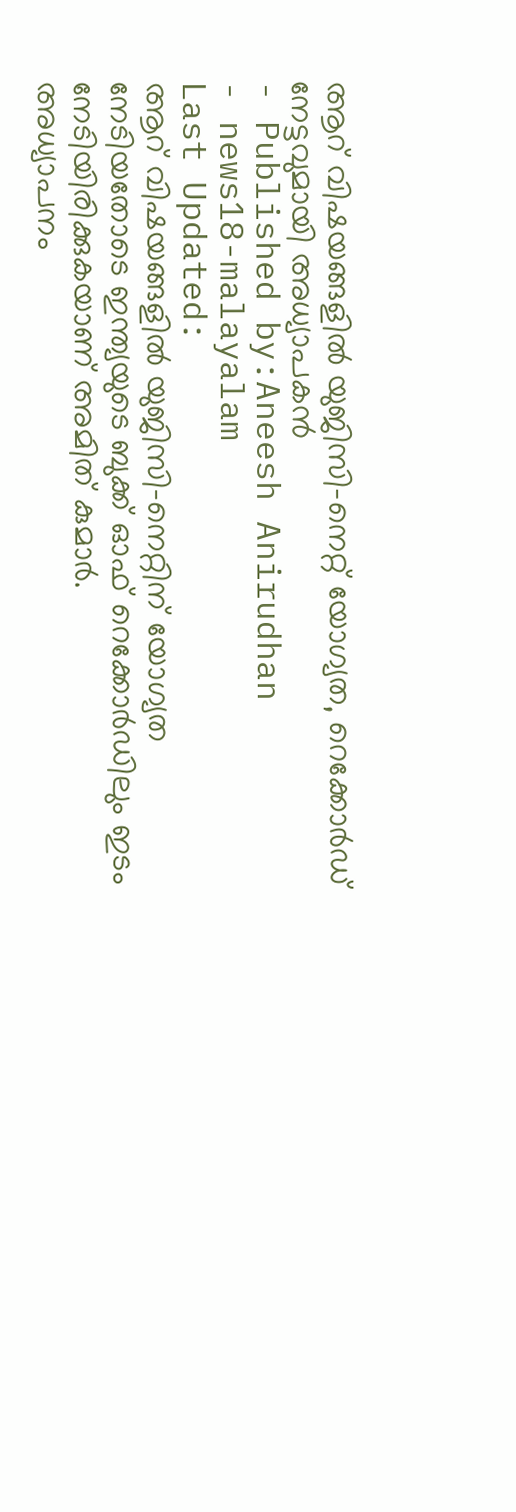ആറ് വിഷയങ്ങളിൽ യുജിസി-നെറ്റ് യോഗ്യത, റെക്കോർഡ് നേട്ടവുമായി അധ്യാപകൻ
- Published by:Aneesh Anirudhan
- news18-malayalam
Last Updated:
ആറ് വിഷയങ്ങളിൽ യുജിസി-നെറ്റിന് യോഗ്യത നേടിയതോടെ ഇന്ത്യയുടെ ബുക്ക് ഓഫ് റെക്കോർഡിലും ഇടം നേടിയിരിക്കുകയാണ് അമിത് കുമാർ.
അധ്യാപനം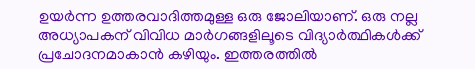ഉയർന്ന ഉത്തരവാദിത്തമുള്ള ഒരു ജോലിയാണ്. ഒരു നല്ല അധ്യാപകന് വിവിധ മാർഗങ്ങളിലൂടെ വിദ്യാർത്ഥികൾക്ക് പ്രചോദനമാകാൻ കഴിയും. ഇത്തരത്തിൽ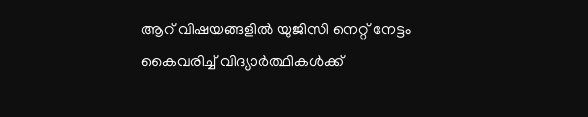ആറ് വിഷയങ്ങളിൽ യുജിസി നെറ്റ് നേട്ടം കൈവരിച്ച് വിദ്യാർത്ഥികൾക്ക്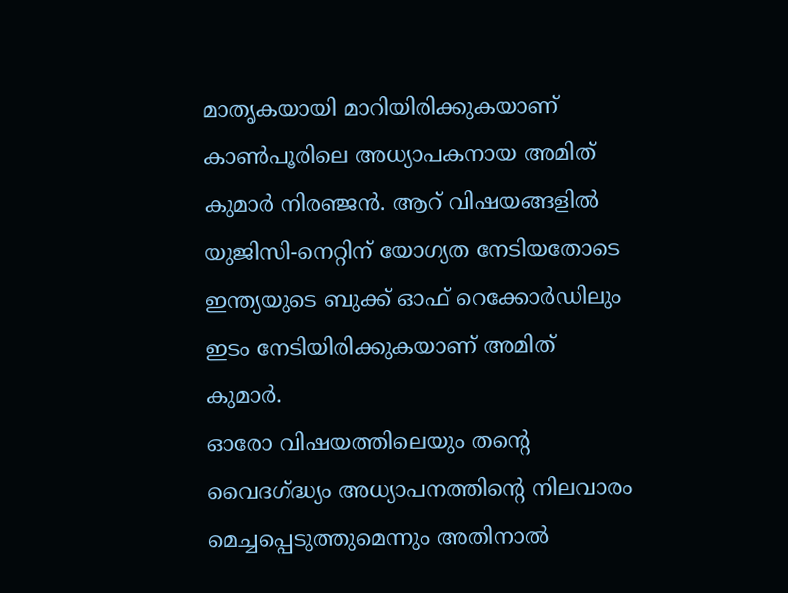മാതൃകയായി മാറിയിരിക്കുകയാണ് കാൺപൂരിലെ അധ്യാപകനായ അമിത് കുമാർ നിരഞ്ജൻ. ആറ് വിഷയങ്ങളിൽ യുജിസി-നെറ്റിന് യോഗ്യത നേടിയതോടെ ഇന്ത്യയുടെ ബുക്ക് ഓഫ് റെക്കോർഡിലും ഇടം നേടിയിരിക്കുകയാണ് അമിത് കുമാർ.
ഓരോ വിഷയത്തിലെയും തന്റെ വൈദഗ്ദ്ധ്യം അധ്യാപനത്തിന്റെ നിലവാരം മെച്ചപ്പെടുത്തുമെന്നും അതിനാൽ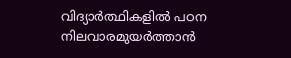വിദ്യാർത്ഥികളിൽ പഠന നിലവാരമുയർത്താൻ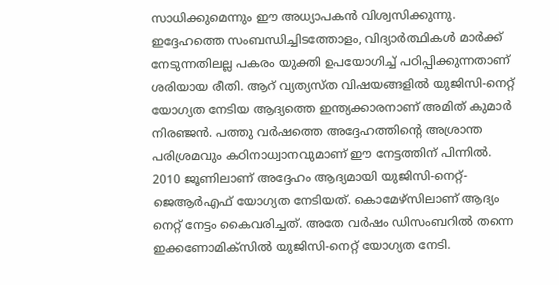സാധിക്കുമെന്നും ഈ അധ്യാപകൻ വിശ്വസിക്കുന്നു. ഇദ്ദേഹത്തെ സംബന്ധിച്ചിടത്തോളം, വിദ്യാർത്ഥികൾ മാർക്ക് നേടുന്നതിലല്ല പകരം യുക്തി ഉപയോഗിച്ച് പഠിപ്പിക്കുന്നതാണ് ശരിയായ രീതി. ആറ് വ്യത്യസ്ത വിഷയങ്ങളിൽ യുജിസി-നെറ്റ് യോഗ്യത നേടിയ ആദ്യത്തെ ഇന്ത്യക്കാരനാണ് അമിത് കുമാർ നിരഞ്ജൻ. പത്തു വർഷത്തെ അദ്ദേഹത്തിന്റെ അശ്രാന്ത പരിശ്രമവും കഠിനാധ്വാനവുമാണ് ഈ നേട്ടത്തിന് പിന്നിൽ.
2010 ജൂണിലാണ് അദ്ദേഹം ആദ്യമായി യുജിസി-നെറ്റ്-ജെആർഎഫ് യോഗ്യത നേടിയത്. കൊമേഴ്സിലാണ് ആദ്യം നെറ്റ് നേട്ടം കൈവരിച്ചത്. അതേ വർഷം ഡിസംബറിൽ തന്നെ ഇക്കണോമിക്സിൽ യുജിസി-നെറ്റ് യോഗ്യത നേടി.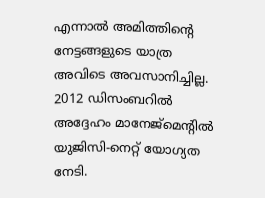എന്നാൽ അമിത്തിന്റെ നേട്ടങ്ങളുടെ യാത്ര അവിടെ അവസാനിച്ചില്ല. 2012 ഡിസംബറിൽ അദ്ദേഹം മാനേജ്മെന്റിൽ യുജിസി-നെറ്റ് യോഗ്യത നേടി.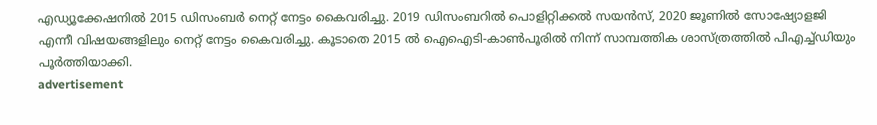എഡ്യൂക്കേഷനിൽ 2015 ഡിസംബർ നെറ്റ് നേട്ടം കൈവരിച്ചു. 2019 ഡിസംബറിൽ പൊളിറ്റിക്കൽ സയൻസ്, 2020 ജൂണിൽ സോഷ്യോളജി എന്നീ വിഷയങ്ങളിലും നെറ്റ് നേട്ടം കൈവരിച്ചു. കൂടാതെ 2015 ൽ ഐഐടി-കാൺപൂരിൽ നിന്ന് സാമ്പത്തിക ശാസ്ത്രത്തിൽ പിഎച്ച്ഡിയും പൂർത്തിയാക്കി.
advertisement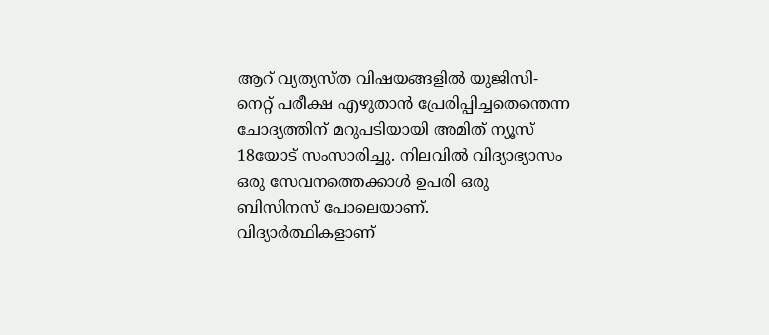ആറ് വ്യത്യസ്ത വിഷയങ്ങളിൽ യുജിസി-നെറ്റ് പരീക്ഷ എഴുതാൻ പ്രേരിപ്പിച്ചതെന്തെന്ന ചോദ്യത്തിന് മറുപടിയായി അമിത് ന്യൂസ് 18യോട് സംസാരിച്ചു. നിലവിൽ വിദ്യാഭ്യാസം ഒരു സേവനത്തെക്കാൾ ഉപരി ഒരു ബിസിനസ് പോലെയാണ്. വിദ്യാർത്ഥികളാണ്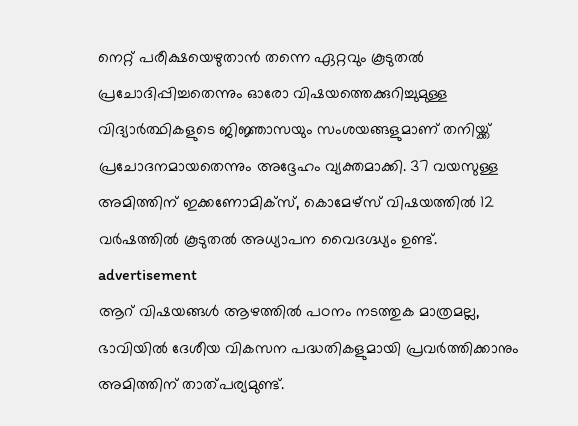നെറ്റ് പരീക്ഷയെഴുതാൻ തന്നെ ഏറ്റവും കൂടുതൽ പ്രചോദിപ്പിച്ചതെന്നും ഓരോ വിഷയത്തെക്കുറിച്ചുമുള്ള വിദ്യാർത്ഥികളുടെ ജിജ്ഞാസയും സംശയങ്ങളുമാണ് തനിയ്ക്ക് പ്രചോദനമായതെന്നും അദ്ദേഹം വ്യക്തമാക്കി. 37 വയസുള്ള അമിത്തിന് ഇക്കണോമിക്സ്, കൊമേഴ്സ് വിഷയത്തിൽ 12 വർഷത്തിൽ കൂടുതൽ അധ്യാപന വൈദഗ്ദ്ധ്യം ഉണ്ട്.
advertisement
ആറ് വിഷയങ്ങൾ ആഴത്തിൽ പഠനം നടത്തുക മാത്രമല്ല, ഭാവിയിൽ ദേശീയ വികസന പദ്ധതികളുമായി പ്രവർത്തിക്കാനും അമിത്തിന് താത്പര്യമുണ്ട്.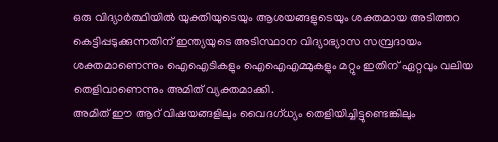ഒരു വിദ്യാർത്ഥിയിൽ യുക്തിയുടെയും ആശയങ്ങളുടെയും ശക്തമായ അടിത്തറ കെട്ടിപ്പടുക്കുന്നതിന് ഇന്ത്യയുടെ അടിസ്ഥാന വിദ്യാഭ്യാസ സമ്പ്രദായം ശക്തമാണെന്നും ഐഐടികളും ഐഐഎമ്മുകളും മറ്റും ഇതിന് ഏറ്റവും വലിയ തെളിവാണെന്നും അമിത് വ്യക്തമാക്കി.
അമിത് ഈ ആറ് വിഷയങ്ങളിലും വൈദഗ്ധ്യം തെളിയിച്ചിട്ടുണ്ടെങ്കിലും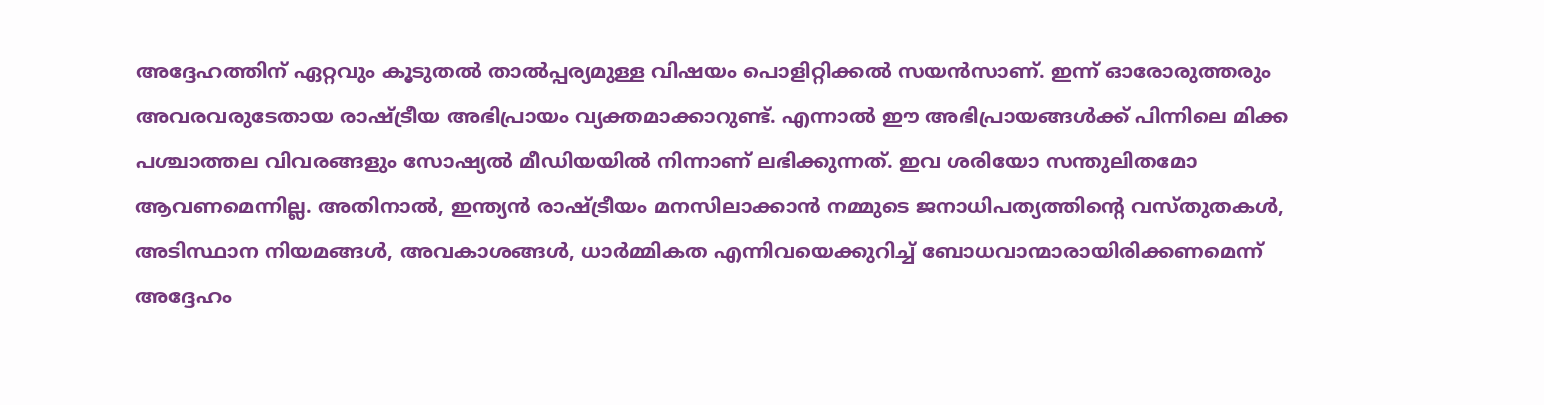അദ്ദേഹത്തിന് ഏറ്റവും കൂടുതൽ താൽപ്പര്യമുള്ള വിഷയം പൊളിറ്റിക്കൽ സയൻസാണ്. ഇന്ന് ഓരോരുത്തരും അവരവരുടേതായ രാഷ്ട്രീയ അഭിപ്രായം വ്യക്തമാക്കാറുണ്ട്. എന്നാൽ ഈ അഭിപ്രായങ്ങൾക്ക് പിന്നിലെ മിക്ക പശ്ചാത്തല വിവരങ്ങളും സോഷ്യൽ മീഡിയയിൽ നിന്നാണ് ലഭിക്കുന്നത്. ഇവ ശരിയോ സന്തുലിതമോ ആവണമെന്നില്ല. അതിനാൽ, ഇന്ത്യൻ രാഷ്ട്രീയം മനസിലാക്കാൻ നമ്മുടെ ജനാധിപത്യത്തിന്റെ വസ്തുതകൾ, അടിസ്ഥാന നിയമങ്ങൾ, അവകാശങ്ങൾ, ധാർമ്മികത എന്നിവയെക്കുറിച്ച് ബോധവാന്മാരായിരിക്കണമെന്ന് അദ്ദേഹം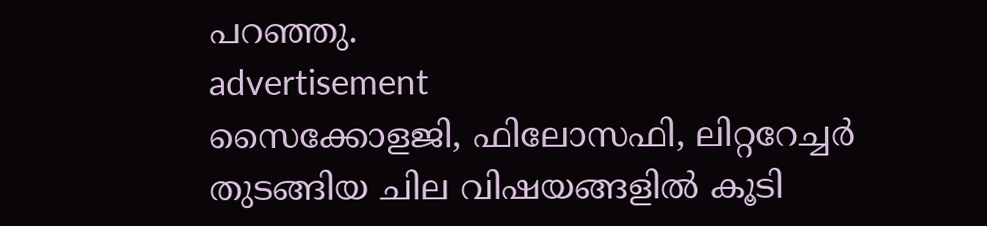പറഞ്ഞു.
advertisement
സൈക്കോളജി, ഫിലോസഫി, ലിറ്ററേച്ചർ തുടങ്ങിയ ചില വിഷയങ്ങളിൽ കൂടി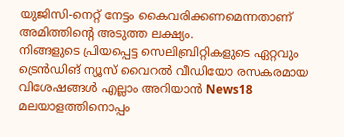യുജിസി-നെറ്റ് നേട്ടം കൈവരിക്കണമെന്നതാണ് അമിത്തിന്റെ അടുത്ത ലക്ഷ്യം.
നിങ്ങളുടെ പ്രിയപ്പെട്ട സെലിബ്രിറ്റികളുടെ ഏറ്റവും ട്രെൻഡിങ് ന്യൂസ് വൈറൽ വീഡിയോ രസകരമായ വിശേഷങ്ങൾ എല്ലാം അറിയാൻ News18 മലയാളത്തിനൊപ്പം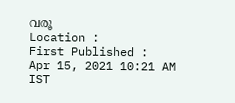വരൂ
Location :
First Published :
Apr 15, 2021 10:21 AM IST